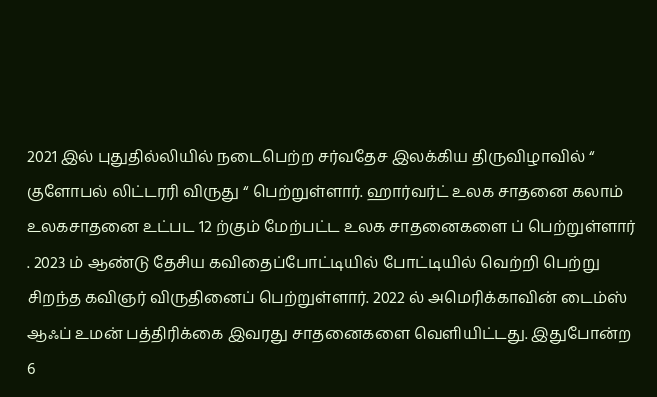2021 இல் புதுதில்லியில் நடைபெற்ற சர்வதேச இலக்கிய திருவிழாவில் “ குளோபல் லிட்டரரி விருது “ பெற்றுள்ளார். ஹார்வர்ட் உலக சாதனை கலாம் உலகசாதனை உட்பட 12 ற்கும் மேற்பட்ட உலக சாதனைகளை ப் பெற்றுள்ளார் . 2023 ம் ஆண்டு தேசிய கவிதைப்போட்டியில் போட்டியில் வெற்றி பெற்று சிறந்த கவிஞர் விருதினைப் பெற்றுள்ளார். 2022 ல் அமெரிக்காவின் டைம்ஸ் ஆஃப் உமன் பத்திரிக்கை இவரது சாதனைகளை வெளியிட்டது. இதுபோன்ற 6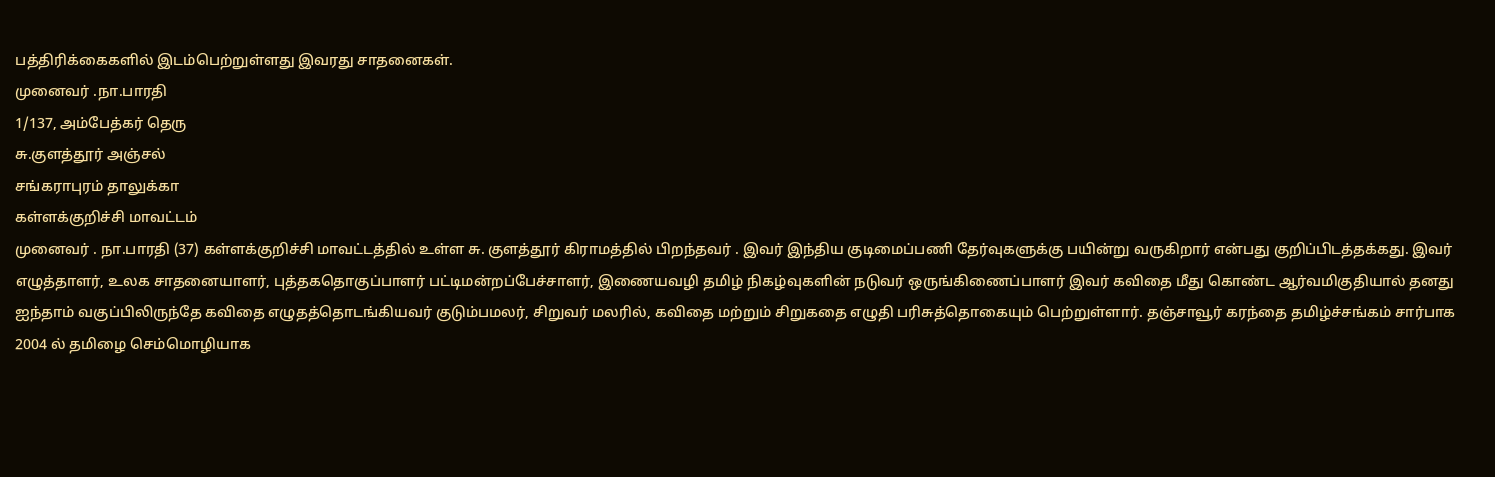பத்திரிக்கைகளில் இடம்பெற்றுள்ளது இவரது சாதனைகள்.
முனைவர் .நா.பாரதி
1/137, அம்பேத்கர் தெரு
சு.குளத்தூர் அஞ்சல்
சங்கராபுரம் தாலுக்கா
கள்ளக்குறிச்சி மாவட்டம்
முனைவர் . நா.பாரதி (37) கள்ளக்குறிச்சி மாவட்டத்தில் உள்ள சு. குளத்தூர் கிராமத்தில் பிறந்தவர் . இவர் இந்திய குடிமைப்பணி தேர்வுகளுக்கு பயின்று வருகிறார் என்பது குறிப்பிடத்தக்கது. இவர் எழுத்தாளர், உலக சாதனையாளர், புத்தகதொகுப்பாளர் பட்டிமன்றப்பேச்சாளர், இணையவழி தமிழ் நிகழ்வுகளின் நடுவர் ஒருங்கிணைப்பாளர் இவர் கவிதை மீது கொண்ட ஆர்வமிகுதியால் தனது ஐந்தாம் வகுப்பிலிருந்தே கவிதை எழுதத்தொடங்கியவர் குடும்பமலர், சிறுவர் மலரில், கவிதை மற்றும் சிறுகதை எழுதி பரிசுத்தொகையும் பெற்றுள்ளார். தஞ்சாவூர் கரந்தை தமிழ்ச்சங்கம் சார்பாக 2004 ல் தமிழை செம்மொழியாக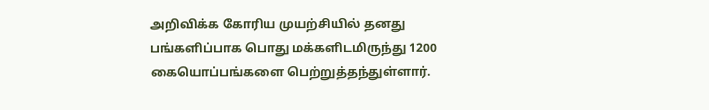அறிவிக்க கோரிய முயற்சியில் தனது பங்களிப்பாக பொது மக்களிடமிருந்து 1200 கையொப்பங்களை பெற்றுத்தந்துள்ளார்.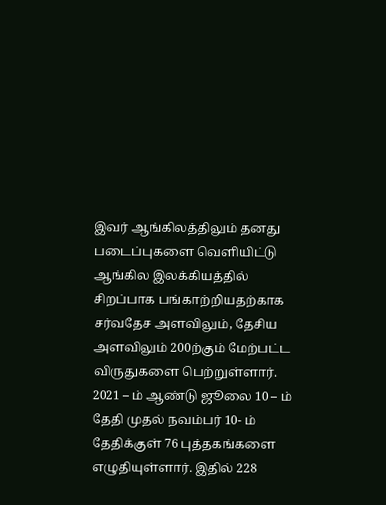இவர் ஆங்கிலத்திலும் தனது படைப்புகளை வெளியிட்டு ஆங்கில இலக்கியத்தில் சிறப்பாக பங்காற்றியதற்காக சர்வதேச அளவிலும், தேசிய அளவிலும் 200ற்கும் மேற்பட்ட விருதுகளை பெற்றுள்ளார்.
2021 – ம் ஆண்டு ஜூலை 10 – ம் தேதி முதல் நவம்பர் 10- ம் தேதிக்குள் 76 புத்தகங்களை எழுதியுள்ளார். இதில் 228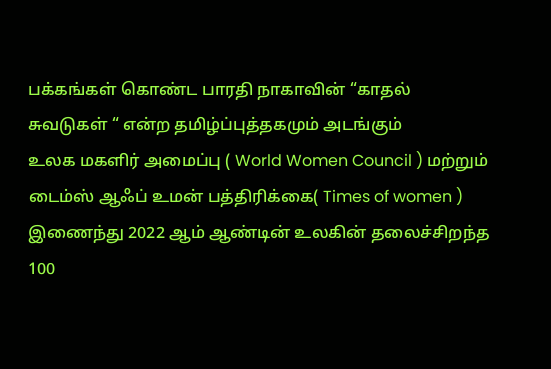பக்கங்கள் கொண்ட பாரதி நாகாவின் “காதல் சுவடுகள் “ என்ற தமிழ்ப்புத்தகமும் அடங்கும்
உலக மகளிர் அமைப்பு ( World Women Council ) மற்றும் டைம்ஸ் ஆஃப் உமன் பத்திரிக்கை( Times of women ) இணைந்து 2022 ஆம் ஆண்டின் உலகின் தலைச்சிறந்த 100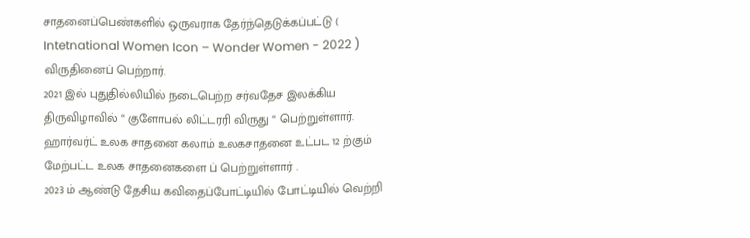சாதனைப்பெண்களில் ஒருவராக தேர்ந்தெடுக்கப்பட்டு ( Intetnational Women Icon – Wonder Women - 2022 ) விருதினைப் பெற்றார்.
2021 இல் புதுதில்லியில் நடைபெற்ற சர்வதேச இலக்கிய திருவிழாவில் “ குளோபல் லிட்டரரி விருது “ பெற்றுள்ளார்.
ஹார்வர்ட் உலக சாதனை கலாம் உலகசாதனை உட்பட 12 ற்கும் மேற்பட்ட உலக சாதனைகளை ப் பெற்றுள்ளார் .
2023 ம் ஆண்டு தேசிய கவிதைப்போட்டியில் போட்டியில் வெற்றி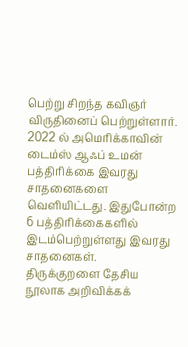பெற்று சிறந்த கவிஞர் விருதினைப் பெற்றுள்ளார்.
2022 ல் அமெரிக்காவின் டைம்ஸ் ஆஃப் உமன் பத்திரிக்கை இவரது சாதனைகளை வெளியிட்டது. இதுபோன்ற 6 பத்திரிக்கைகளில் இடம்பெற்றுள்ளது இவரது சாதனைகள்.
திருக்குறளை தேசிய நூலாக அறிவிக்கக்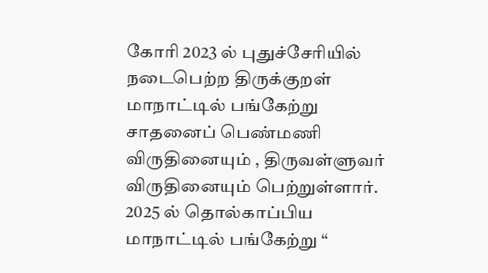கோரி 2023 ல் புதுச்சேரியில் நடைபெற்ற திருக்குறள் மாநாட்டில் பங்கேற்று சாதனைப் பெண்மணி விருதினையும் , திருவள்ளுவர் விருதினையும் பெற்றுள்ளார்.
2025 ல் தொல்காப்பிய மாநாட்டில் பங்கேற்று “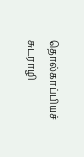தொல்காப்பியச் சுடராழி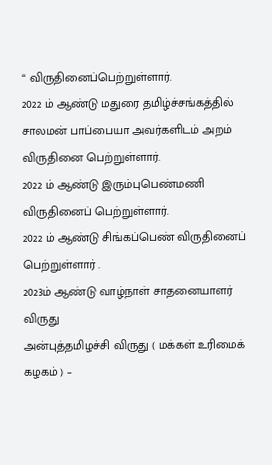“ விருதினைப்பெற்றுள்ளார்.
2022 ம் ஆண்டு மதுரை தமிழ்ச்சங்கத்தில் சாலமன் பாப்பையா அவர்களிடம் அறம் விருதினை பெற்றுள்ளார்.
2022 ம் ஆண்டு இரும்புபெண்மணி விருதினைப் பெற்றுள்ளார்.
2022 ம் ஆண்டு சிங்கப்பெண் விருதினைப் பெற்றுள்ளார் .
2023ம் ஆண்டு வாழ்நாள் சாதனையாளர் விருது
அன்புத்தமிழச்சி விருது ( மக்கள் உரிமைக் கழகம் ) –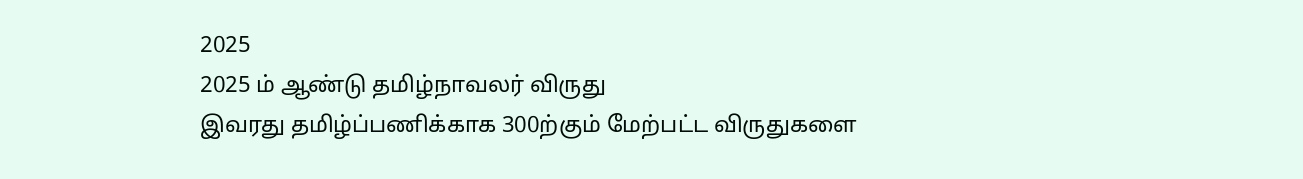2025
2025 ம் ஆண்டு தமிழ்நாவலர் விருது
இவரது தமிழ்ப்பணிக்காக 300ற்கும் மேற்பட்ட விருதுகளை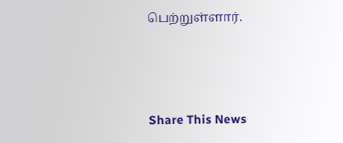பெற்றுள்ளார்.



Share This News